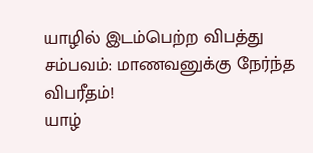யாழில் இடம்பெற்ற விபத்து சம்பவம்: மாணவனுக்கு நேர்ந்த விபரீதம்!
யாழ்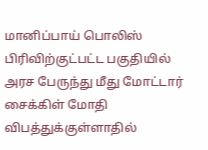மானிப்பாய் பொலிஸ் பிரிவிற்குட்பட்ட பகுதியில் அரச பேருந்து மீது மோட்டார் சைக்கிள் மோதி விபத்துக்குள்ளாதில்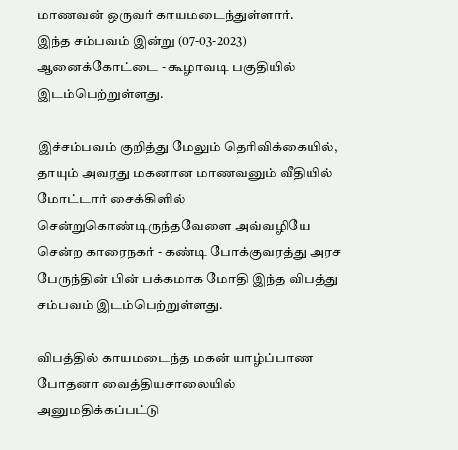மாணவன் ஒருவர் காயமடைந்துள்ளார்.
இந்த சம்பவம் இன்று (07-03-2023) ஆனைக்கோட்டை - கூழாவடி பகுதியில் இடம்பெற்றுள்ளது.

இச்சம்பவம் குறித்து மேலும் தெரிவிக்கையில்,
தாயும் அவரது மகனான மாணவனும் வீதியில் மோட்டார் சைக்கிளில் சென்றுகொண்டிருந்தவேளை அவ்வழியே சென்ற காரைநகர் - கண்டி போக்குவரத்து அரச பேருந்தின் பின் பக்கமாக மோதி இந்த விபத்து சம்பவம் இடம்பெற்றுள்ளது.

விபத்தில் காயமடைந்த மகன் யாழ்ப்பாண போதனா வைத்தியசாலையில் அனுமதிக்கப்பட்டு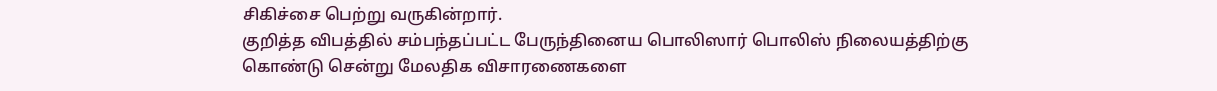சிகிச்சை பெற்று வருகின்றார்.
குறித்த விபத்தில் சம்பந்தப்பட்ட பேருந்தினைய பொலிஸார் பொலிஸ் நிலையத்திற்கு கொண்டு சென்று மேலதிக விசாரணைகளை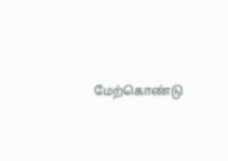மேற்கொண்டு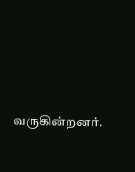வருகின்றனர்.